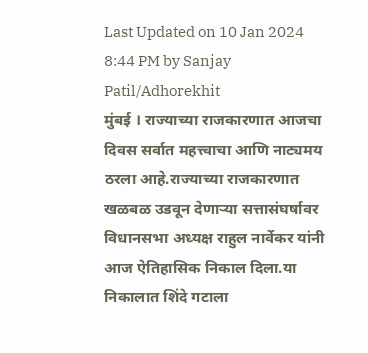Last Updated on 10 Jan 2024 8:44 PM by Sanjay Patil/Adhorekhit
मुंबई । राज्याच्या राजकारणात आजचा दिवस सर्वात महत्त्वाचा आणि नाट्यमय ठरला आहे.राज्याच्या राजकारणात खळबळ उडवून देणाऱ्या सत्तासंघर्षावर विधानसभा अध्यक्ष राहुल नार्वेकर यांनी आज ऐतिहासिक निकाल दिला.या निकालात शिंदे गटाला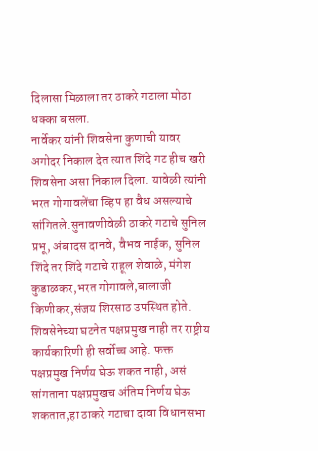दिलासा मिळाला तर ठाकरे गटाला मोठा धक्का बसला.
नार्वेकर यांनी शिवसेना कुणाची यावर अगोदर निकाल देत त्यात शिंदे गट हीच खरी शिवसेना असा निकाल दिला. यावेळी त्यांनी भरत गोगावलेंचा व्हिप हा वैध असल्याचे सांगितले.सुनावणीवेळी ठाकरे गटाचे सुनिल प्रभू, अंबादस दानवे, वैभव नाईक, सुनिल शिंदे तर शिंदे गटाचे राहूल शेवाळे, मंगेश कुडाळकर,भरत गोगावले,बालाजी किणीकर,संजय शिरसाठ उपस्थित होते.
शिवसेनेच्या घटनेत पक्षप्रमुख नाही तर राष्ट्रीय कार्यकारिणी ही सर्वोच्च आहे. फक्त पक्षप्रमुख निर्णय घेऊ शकत नाही, असं सांगताना पक्षप्रमुखच अंतिम निर्णय घेऊ शकतात,हा ठाकरे गटाचा दावा विधानसभा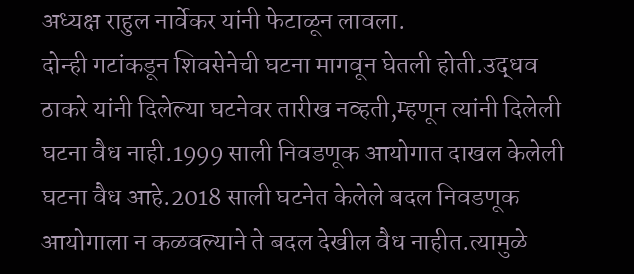अध्यक्ष राहुल नार्वेकर यांनी फेटाळून लावला.
दोन्ही गटांकडून शिवसेनेची घटना मागवून घेतली होती.उद्धव ठाकरे यांनी दिलेल्या घटनेवर तारीख नव्हती,म्हणून त्यांनी दिलेली घटना वैध नाही.1999 साली निवडणूक आयोगात दाखल केलेली घटना वैध आहे.2018 साली घटनेत केलेले बदल निवडणूक आयोगाला न कळवल्याने ते बदल देखील वैध नाहीत.त्यामुळे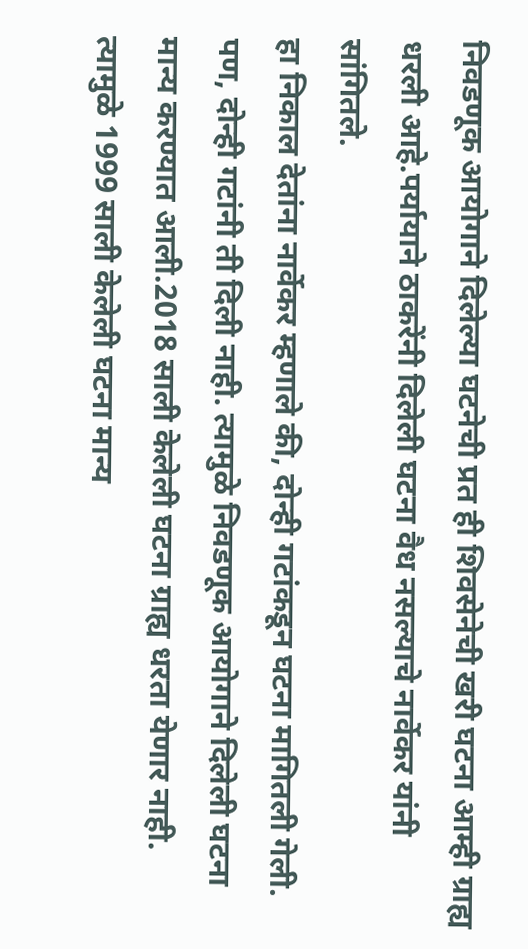निवडणूक आयोगाने दिलेल्या घटनेची प्रत ही शिवसेनेची खरी घटना आम्ही ग्राह्य धरली आहे.पर्यायाने ठाकरेंनी दिलेली घटना वैध नसल्याचे नार्वेकर यांनी सांगितले.
हा निकाल देतांना नार्वेकर म्हणाले की, दोन्ही गटांकडून घटना मागितली गेली. पण, दोन्ही गटांनी ती दिली नाही. त्यामुळे निवडणूक आयोगाने दिलेली घटना मान्य करण्यात आली.2018 साली केलेली घटना ग्राह्य धरता येणार नाही. त्यामुळे 1999 साली केलेली घटना मान्य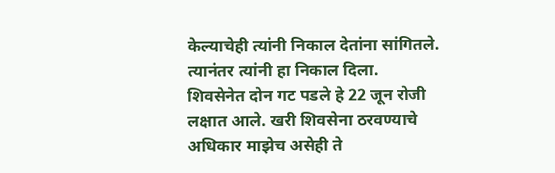केल्याचेही त्यांनी निकाल देतांना सांगितले. त्यानंतर त्यांनी हा निकाल दिला.
शिवसेनेत दोन गट पडले हे 22 जून रोजी लक्षात आले. खरी शिवसेना ठरवण्याचे अधिकार माझेच असेही ते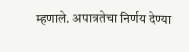म्हणाले. अपात्रतेचा निर्णय देण्या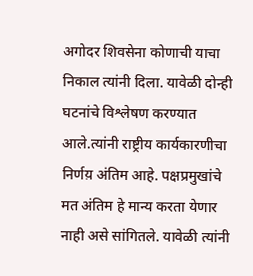अगोदर शिवसेना कोणाची याचा निकाल त्यांनी दिला. यावेळी दोन्ही घटनांचे विश्लेषण करण्यात आले.त्यांनी राष्ट्रीय कार्यकारणीचा निर्णय़ अंतिम आहे. पक्षप्रमुखांचे मत अंतिम हे मान्य करता येणार नाही असे सांगितले. यावेळी त्यांनी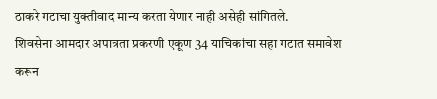ठाकरे गटाचा युक्तीवाद मान्य करता येणार नाही असेही सांगितले.
शिवसेना आमदार अपात्रता प्रकरणी एकूण 34 याचिकांचा सहा गटात समावेश करून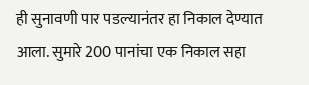ही सुनावणी पार पडल्यानंतर हा निकाल देण्यात आला. सुमारे 200 पानांचा एक निकाल सहा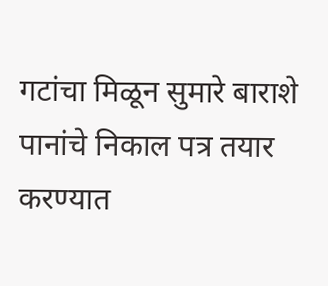गटांचा मिळून सुमारे बाराशे पानांचे निकाल पत्र तयार करण्यात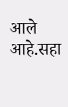आले आहे.सहा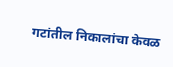गटांतील निकालांचा केवळ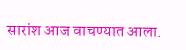सारांश आज वाचण्यात आला.